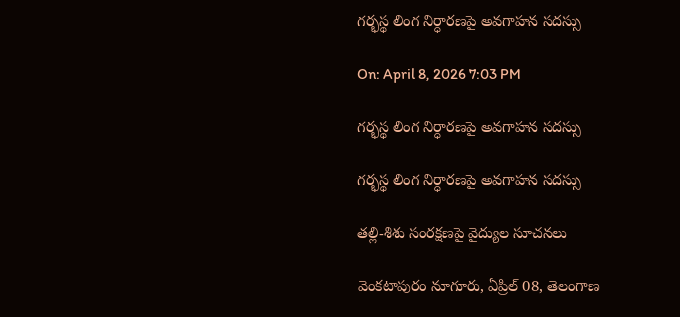గర్భస్థ లింగ నిర్ధారణపై అవగాహన సదస్సు

On: April 8, 2026 7:03 PM

గర్భస్థ లింగ నిర్ధారణపై అవగాహన సదస్సు

గర్భస్థ లింగ నిర్ధారణపై అవగాహన సదస్సు

తల్లి-శిశు సంరక్షణపై వైద్యుల సూచనలు

వెంకటాపురం నూగూరు, ఏప్రిల్ 08, తెలంగాణ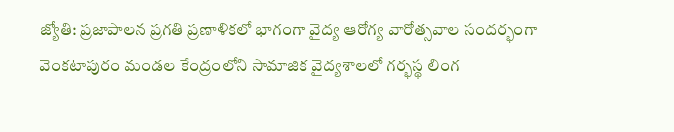జ్యోతి: ప్రజాపాలన ప్రగతి ప్రణాళికలో భాగంగా వైద్య ఆరోగ్య వారోత్సవాల సందర్భంగా వెంకటాపురం మండల కేంద్రంలోని సామాజిక వైద్యశాలలో గర్భస్థ లింగ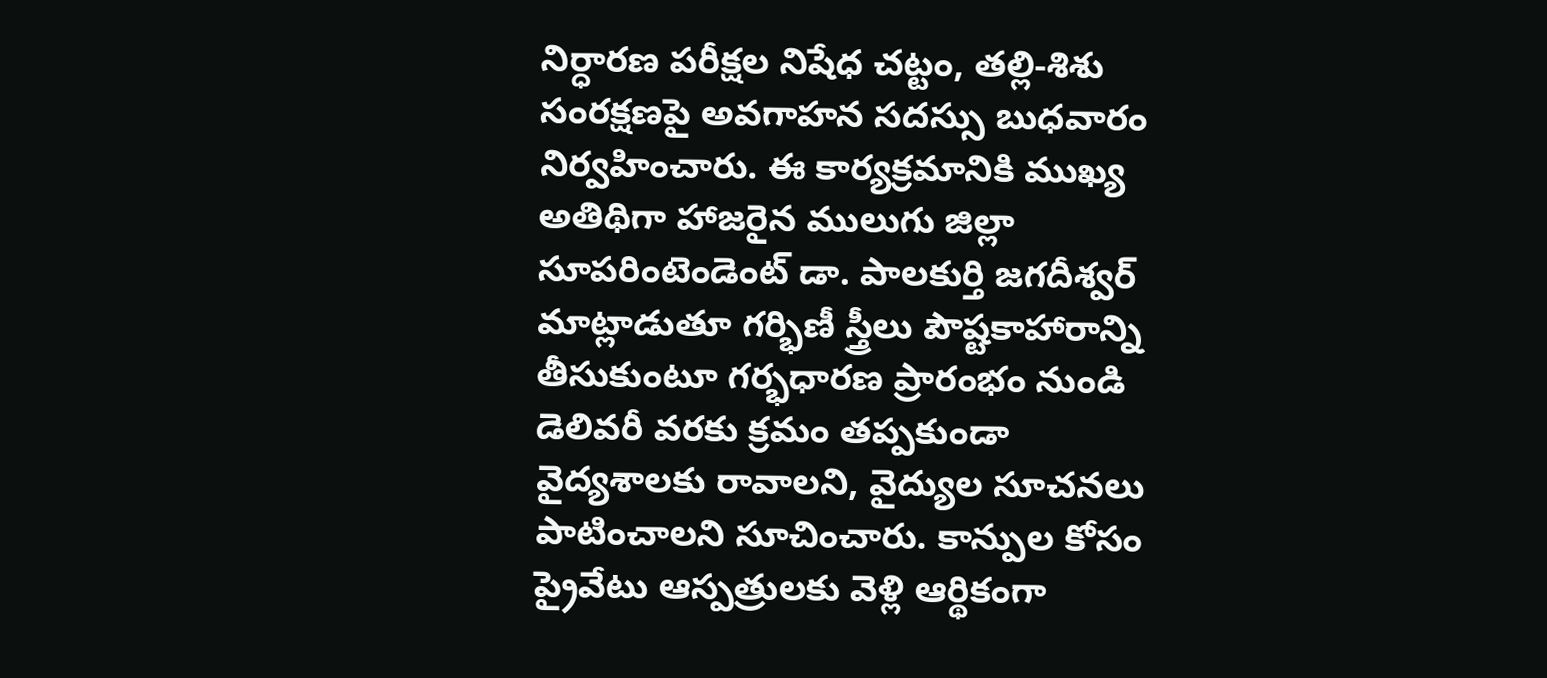నిర్ధారణ పరీక్షల నిషేధ చట్టం, తల్లి-శిశు సంరక్షణపై అవగాహన సదస్సు బుధవారం నిర్వహించారు. ఈ కార్యక్రమానికి ముఖ్య అతిథిగా హాజరైన ములుగు జిల్లా సూపరింటెండెంట్ డా. పాలకుర్తి జగదీశ్వర్ మాట్లాడుతూ గర్భిణీ స్త్రీలు పౌష్టకాహారాన్ని తీసుకుంటూ గర్భధారణ ప్రారంభం నుండి డెలివరీ వరకు క్రమం తప్పకుండా వైద్యశాలకు రావాలని, వైద్యుల సూచనలు పాటించాలని సూచించారు. కాన్పుల కోసం ప్రైవేటు ఆస్పత్రులకు వెళ్లి ఆర్థికంగా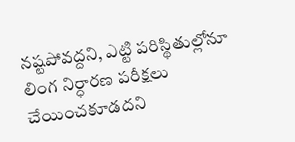నష్టపోవద్దని, ఎట్టి పరిస్థితుల్లోనూ లింగ నిర్ధారణ పరీక్షలు చేయించకూడదని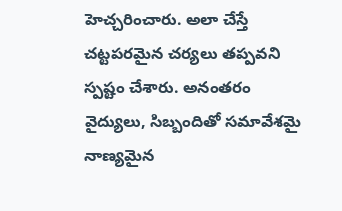హెచ్చరించారు. అలా చేస్తే చట్టపరమైన చర్యలు తప్పవని స్పష్టం చేశారు. అనంతరం వైద్యులు, సిబ్బందితో సమావేశమై నాణ్యమైన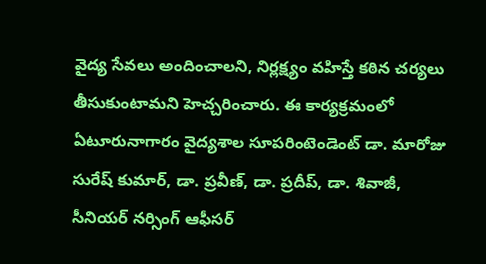వైద్య సేవలు అందించాలని, నిర్లక్ష్యం వహిస్తే కఠిన చర్యలు తీసుకుంటామని హెచ్చరించారు. ఈ కార్యక్రమంలో ఏటూరునాగారం వైద్యశాల సూపరింటెండెంట్ డా. మారోజు సురేష్ కుమార్, డా. ప్రవీణ్, డా. ప్రదీప్, డా. శివాజీ, సీనియర్ నర్సింగ్ ఆఫీసర్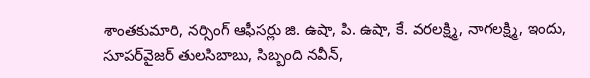శాంతకుమారి, నర్సింగ్ ఆఫీసర్లు జి. ఉషా, పి. ఉషా, కే. వరలక్ష్మి, నాగలక్ష్మి, ఇందు, సూపర్‌వైజర్ తులసిబాబు, సిబ్బంది నవీన్,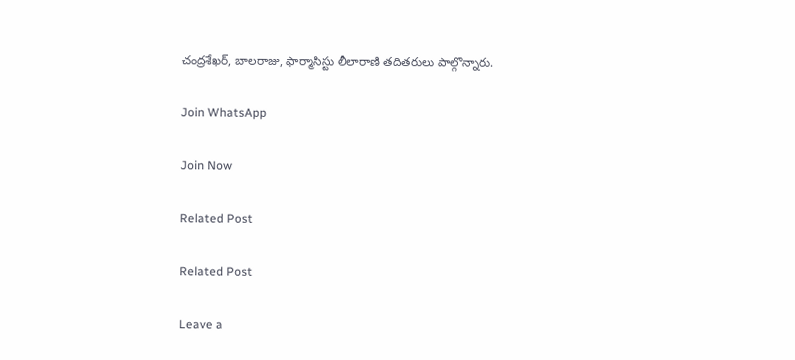చంద్రశేఖర్, బాలరాజు, ఫార్మాసిస్టు లీలారాణి తదితరులు పాల్గొన్నారు.

Join WhatsApp

Join Now

Related Post

Related Post

Leave a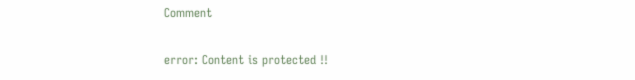Comment

error: Content is protected !!